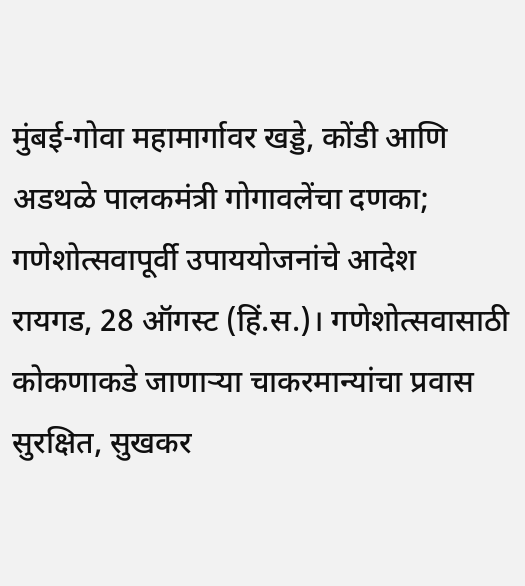मुंबई-गोवा महामार्गावर खड्डे, कोंडी आणि अडथळे पालकमंत्री गोगावलेंचा दणका; गणेशोत्सवापूर्वी उपाययोजनांचे आदेश
रायगड, 28 ऑगस्ट (हिं.स.)। गणेशोत्सवासाठी कोकणाकडे जाणाऱ्या चाकरमान्यांचा प्रवास सुरक्षित, सुखकर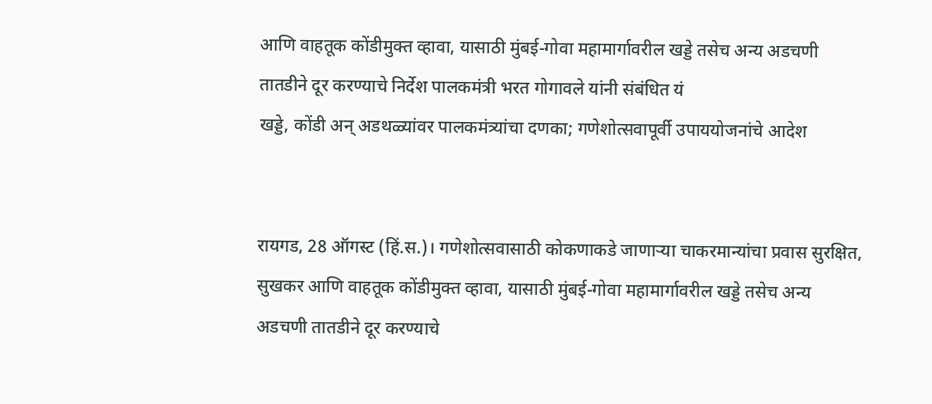आणि वाहतूक कोंडीमुक्त व्हावा, यासाठी मुंबई-गोवा महामार्गावरील खड्डे तसेच अन्य अडचणी तातडीने दूर करण्याचे निर्देश पालकमंत्री भरत गोगावले यांनी संबंधित यं
खड्डे, कोंडी अन् अडथळ्यांवर पालकमंत्र्यांचा दणका; गणेशोत्सवापूर्वी उपाययोजनांचे आदेश


रायगड, 28 ऑगस्ट (हिं.स.)। गणेशोत्सवासाठी कोकणाकडे जाणाऱ्या चाकरमान्यांचा प्रवास सुरक्षित, सुखकर आणि वाहतूक कोंडीमुक्त व्हावा, यासाठी मुंबई-गोवा महामार्गावरील खड्डे तसेच अन्य अडचणी तातडीने दूर करण्याचे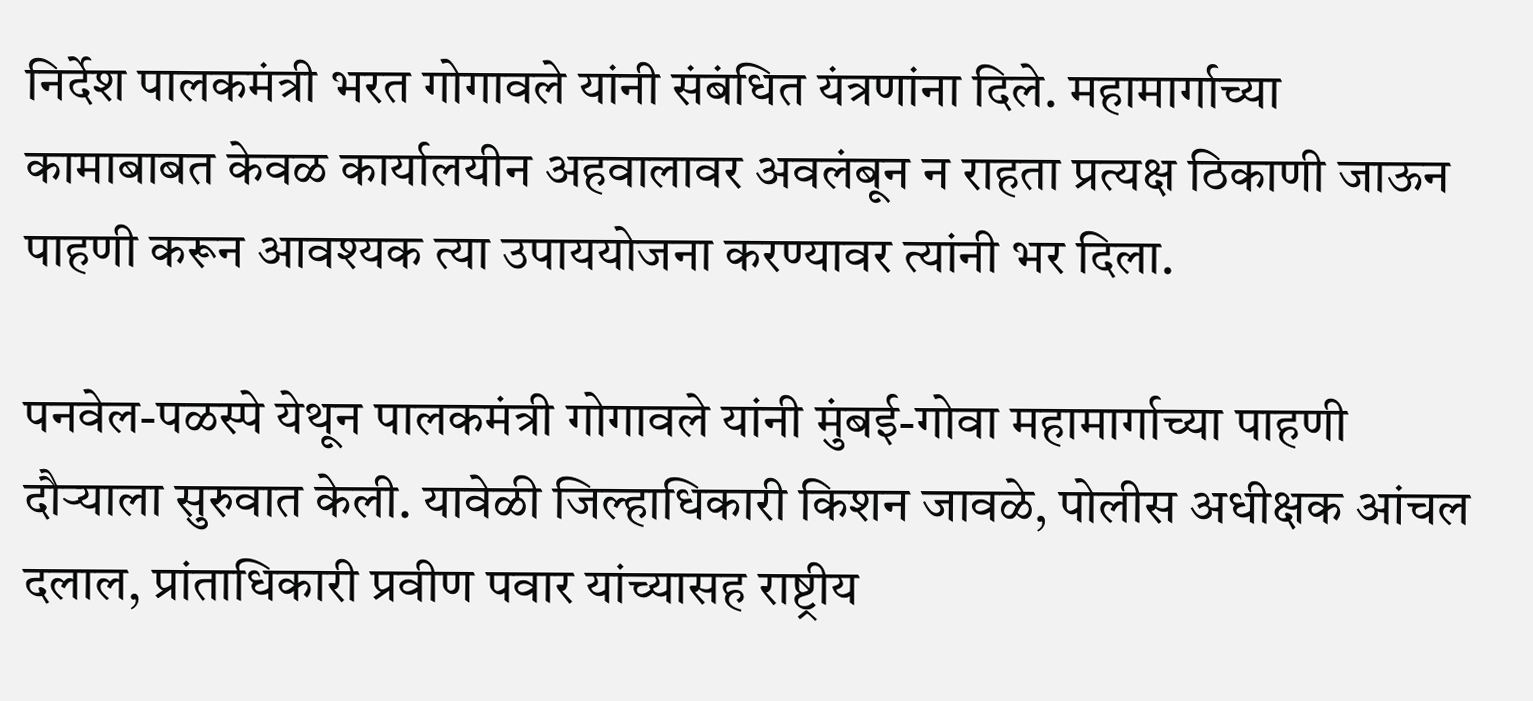निर्देश पालकमंत्री भरत गोगावले यांनी संबंधित यंत्रणांना दिले. महामार्गाच्या कामाबाबत केवळ कार्यालयीन अहवालावर अवलंबून न राहता प्रत्यक्ष ठिकाणी जाऊन पाहणी करून आवश्यक त्या उपाययोजना करण्यावर त्यांनी भर दिला.

पनवेल-पळस्पे येथून पालकमंत्री गोगावले यांनी मुंबई-गोवा महामार्गाच्या पाहणी दौऱ्याला सुरुवात केली. यावेळी जिल्हाधिकारी किशन जावळे, पोलीस अधीक्षक आंचल दलाल, प्रांताधिकारी प्रवीण पवार यांच्यासह राष्ट्रीय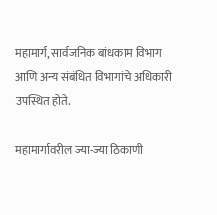महामार्ग, सार्वजनिक बांधकाम विभाग आणि अन्य संबंधित विभागांचे अधिकारी उपस्थित होते.

महामार्गावरील ज्या-ज्या ठिकाणी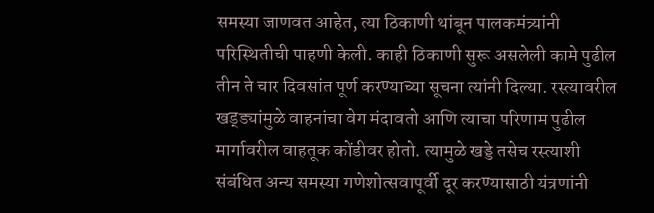समस्या जाणवत आहेत, त्या ठिकाणी थांबून पालकमंत्र्यांनी परिस्थितीची पाहणी केली. काही ठिकाणी सुरू असलेली कामे पुढील तीन ते चार दिवसांत पूर्ण करण्याच्या सूचना त्यांनी दिल्या. रस्त्यावरील खड्ड्यांमुळे वाहनांचा वेग मंदावतो आणि त्याचा परिणाम पुढील मार्गावरील वाहतूक कोंडीवर होतो. त्यामुळे खड्डे तसेच रस्त्याशी संबंधित अन्य समस्या गणेशोत्सवापूर्वी दूर करण्यासाठी यंत्रणांनी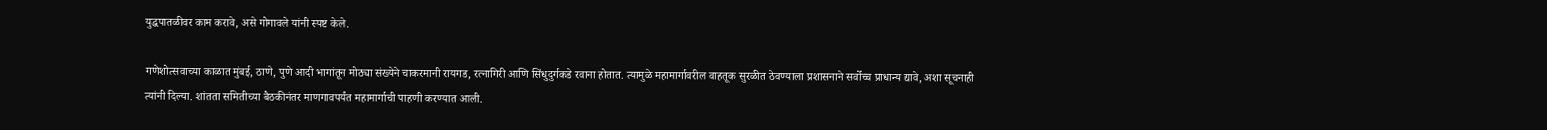युद्धपातळीवर काम करावे, असे गोगावले यांनी स्पष्ट केले.

गणेशोत्सवाच्या काळात मुंबई, ठाणे, पुणे आदी भागांतून मोठ्या संख्येने चाकरमानी रायगड, रत्नागिरी आणि सिंधुदुर्गकडे रवाना होतात. त्यामुळे महामार्गावरील वाहतूक सुरळीत ठेवण्याला प्रशासनाने सर्वोच्च प्राधान्य द्यावे, अशा सूचनाही त्यांनी दिल्या. शांतता समितीच्या बैठकीनंतर माणगावपर्यंत महामार्गाची पाहणी करण्यात आली.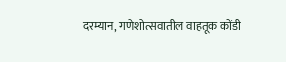दरम्यान, गणेशोत्सवातील वाहतूक कोंडी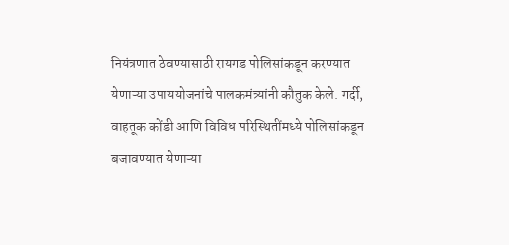नियंत्रणात ठेवण्यासाठी रायगड पोलिसांकडून करण्यात येणाऱ्या उपाययोजनांचे पालकमंत्र्यांनी कौतुक केले. गर्दी, वाहतूक कोंडी आणि विविध परिस्थितींमध्ये पोलिसांकडून बजावण्यात येणाऱ्या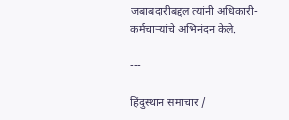जबाबदारीबद्दल त्यांनी अधिकारी-कर्मचाऱ्यांचे अभिनंदन केले.

---

हिंदुस्थान समाचार /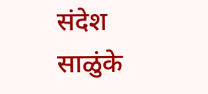संदेश साळुंके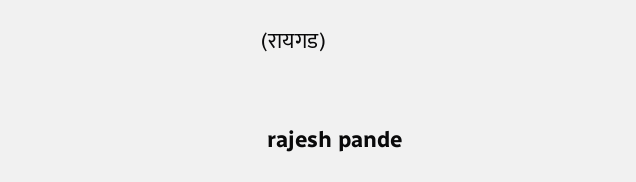(रायगड)


 rajesh pande